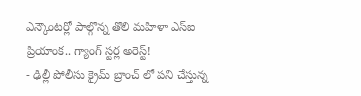ఎన్కౌంటర్లో పాల్గొన్న తొలి మహిళా ఎస్ఐ ప్రియాంక.. గ్యాంగ్ స్టర్ల అరెస్ట్!
- ఢిల్లీ పోలీసు క్రైమ్ బ్రాంచ్ లో పని చేస్తున్న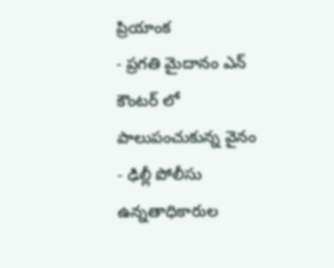ప్రియాంక
- ప్రగతి మైదానం ఎన్ కౌంటర్ లో పాలుపంచుకున్న వైనం
- ఢిల్లీ పోలీసు ఉన్నతాధికారుల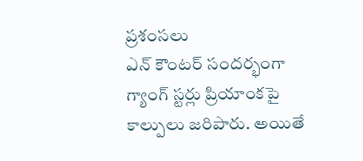ప్రశంసలు
ఎన్ కౌంటర్ సందర్భంగా గ్యాంగ్ స్టర్లు ప్రియాంకపై కాల్పులు జరిపారు. అయితే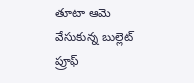తూటా ఆమె వేసుకున్న బుల్లెట్ ప్రూఫ్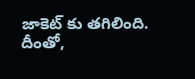జాకెట్ కు తగిలింది. దీంతో,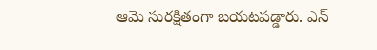ఆమె సురక్షితంగా బయటపడ్డారు. ఎన్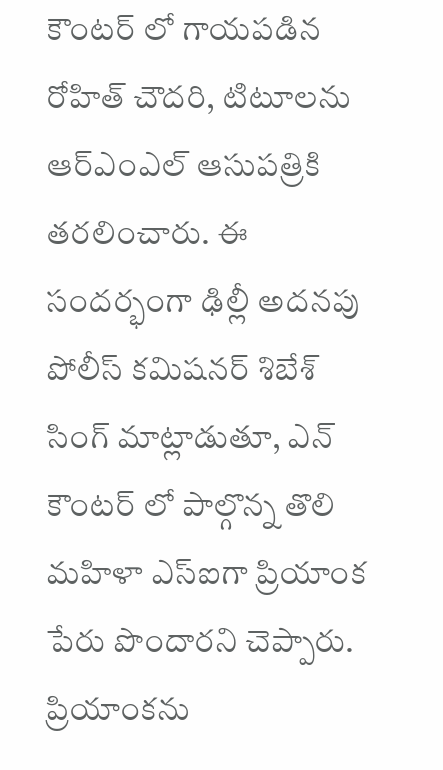కౌంటర్ లో గాయపడిన రోహిత్ చౌదరి, టిటూలను ఆర్ఎంఎల్ ఆసుపత్రికి తరలించారు. ఈ సందర్భంగా ఢిల్లీ అదనపు పోలీస్ కమిషనర్ శిబేశ్ సింగ్ మాట్లాడుతూ, ఎన్ కౌంటర్ లో పాల్గొన్న తొలి మహిళా ఎస్ఐగా ప్రియాంక పేరు పొందారని చెప్పారు. ప్రియాంకను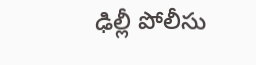ఢిల్లీ పోలీసు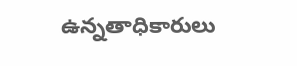ఉన్నతాధికారులు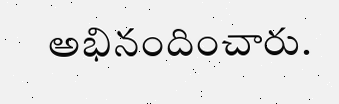అభినందించారు.